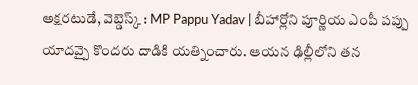అక్షరటుడే, వెబ్డెస్క్ : MP Pappu Yadav | బీహార్లోని పూర్ణియ ఎంపీ పప్పు యాదవ్పై కొందరు దాడికి యత్నించారు. ఆయన ఢిల్లీలోని తన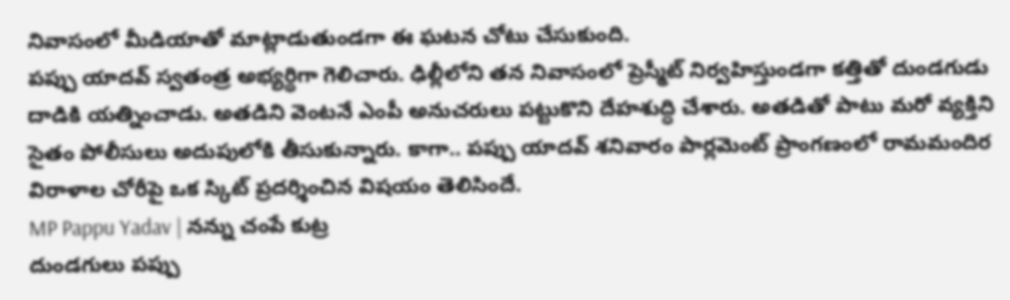నివాసంలో మీడియాతో మాట్లాడుతుండగా ఈ ఘటన చోటు చేసుకుంది.
పప్పు యాదవ్ స్వతంత్ర అభ్యర్థిగా గెలిచారు. ఢిల్లీలోని తన నివాసంలో ప్రెస్మీట్ నిర్వహిస్తుండగా కత్తితో దుండగుడు దాడికి యత్నించాడు. అతడిని వెంటనే ఎంపీ అనుచరులు పట్టుకొని దేహశుద్ధి చేశారు. అతడితో పాటు మరో వ్యక్తిని సైతం పోలీసులు అదుపులోకి తీసుకున్నారు. కాగా.. పప్పు యాదవ్ శనివారం పార్లమెంట్ ప్రాంగణంలో రామమందిర విరాళాల చోరీపై ఒక స్కిట్ ప్రదర్శించిన విషయం తెలిసిందే.
MP Pappu Yadav | నన్ను చంపే కుట్ర
దుండగులు పప్పు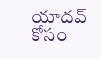యాదవ్ కోసం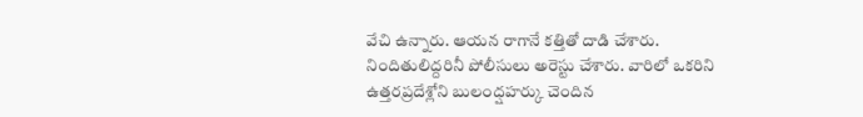వేచి ఉన్నారు. ఆయన రాగానే కత్తితో దాడి చేశారు. నిందితులిద్దరినీ పోలీసులు అరెస్టు చేశారు. వారిలో ఒకరిని ఉత్తరప్రదేశ్లోని బులంద్షహర్కు చెందిన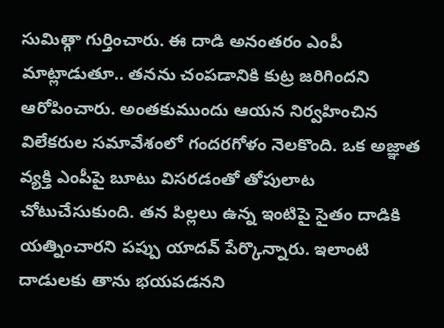సుమిత్గా గుర్తించారు. ఈ దాడి అనంతరం ఎంపీ మాట్లాడుతూ.. తనను చంపడానికి కుట్ర జరిగిందని ఆరోపించారు. అంతకుముందు ఆయన నిర్వహించిన విలేకరుల సమావేశంలో గందరగోళం నెలకొంది. ఒక అజ్ఞాత వ్యక్తి ఎంపీపై బూటు విసరడంతో తోపులాట చోటుచేసుకుంది. తన పిల్లలు ఉన్న ఇంటిపై సైతం దాడికి యత్నించారని పప్పు యాదవ్ పేర్కొన్నారు. ఇలాంటి దాడులకు తాను భయపడనని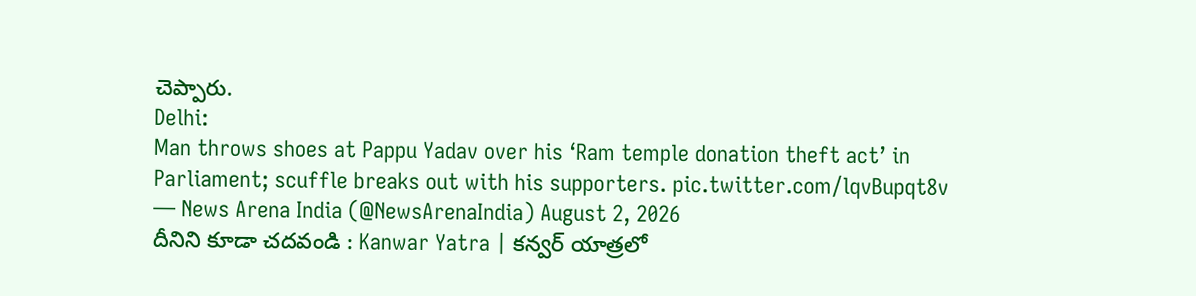చెప్పారు.
Delhi:
Man throws shoes at Pappu Yadav over his ‘Ram temple donation theft act’ in Parliament; scuffle breaks out with his supporters. pic.twitter.com/lqvBupqt8v
— News Arena India (@NewsArenaIndia) August 2, 2026
దీనిని కూడా చదవండి : Kanwar Yatra | కన్వర్ యాత్రలో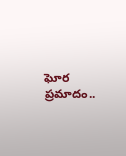ఘోర ప్రమాదం..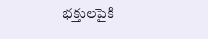భక్తులపైకి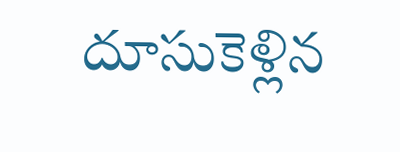దూసుకెళ్లిన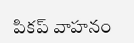పికప్ వాహనం